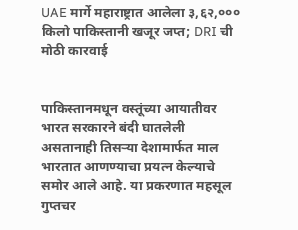UAE मार्गे महाराष्ट्रात आलेला ३,६२,००० किलो पाकिस्तानी खजूर जप्त; DRI ची मोठी कारवाई


पाकिस्तानमधून वस्तूंच्या आयातीवर भारत सरकारने बंदी घातलेली असतानाही तिसऱ्या देशामार्फत माल भारतात आणण्याचा प्रयत्न केल्याचे समोर आले आहे. या प्रकरणात महसूल गुप्तचर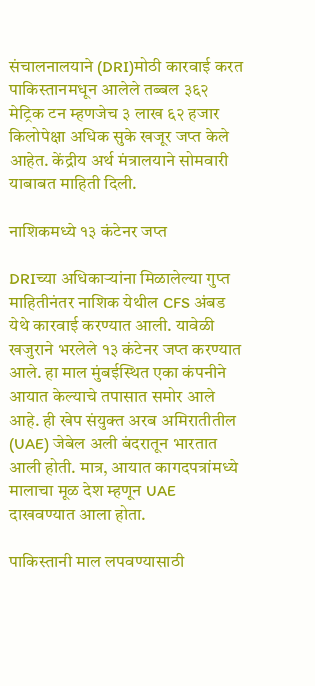संचालनालयाने (DRI)मोठी कारवाई करत पाकिस्तानमधून आलेले तब्बल ३६२ मेट्रिक टन म्हणजेच ३ लाख ६२ हजार किलोपेक्षा अधिक सुके खजूर जप्त केले आहेत. केंद्रीय अर्थ मंत्रालयाने सोमवारी याबाबत माहिती दिली.

नाशिकमध्ये १३ कंटेनर जप्त

DRIच्या अधिकाऱ्यांना मिळालेल्या गुप्त माहितीनंतर नाशिक येथील CFS अंबड येथे कारवाई करण्यात आली. यावेळी खजुराने भरलेले १३ कंटेनर जप्त करण्यात आले. हा माल मुंबईस्थित एका कंपनीने आयात केल्याचे तपासात समोर आले आहे. ही खेप संयुक्त अरब अमिरातीतील (UAE) जेबेल अली बंदरातून भारतात आली होती. मात्र, आयात कागदपत्रांमध्ये मालाचा मूळ देश म्हणून UAE दाखवण्यात आला होता.

पाकिस्तानी माल लपवण्यासाठी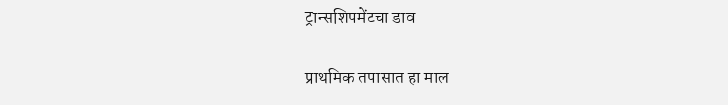ट्रान्सशिपमेंटचा डाव

प्राथमिक तपासात हा माल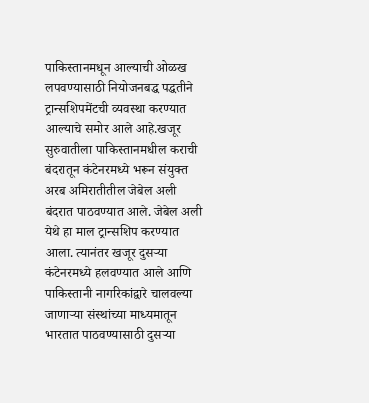पाकिस्तानमधून आल्याची ओळख लपवण्यासाठी नियोजनबद्ध पद्धतीने ट्रान्सशिपमेंटची व्यवस्था करण्यात आल्याचे समोर आले आहे.खजूर सुरुवातीला पाकिस्तानमधील कराची बंदरातून कंटेनरमध्ये भरून संयुक्त अरब अमिरातीतील जेबेल अली बंदरात पाठवण्यात आले. जेबेल अली येथे हा माल ट्रान्सशिप करण्यात आला. त्यानंतर खजूर दुसऱ्या कंटेनरमध्ये हलवण्यात आले आणि पाकिस्तानी नागरिकांद्वारे चालवल्या जाणाऱ्या संस्थांच्या माध्यमातून भारतात पाठवण्यासाठी दुसऱ्या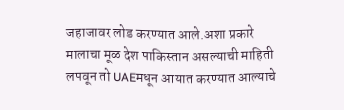जहाजावर लोड करण्यात आले.अशा प्रकारे मालाचा मूळ देश पाकिस्तान असल्याची माहिती लपवून तो UAEमधून आयात करण्यात आल्याचे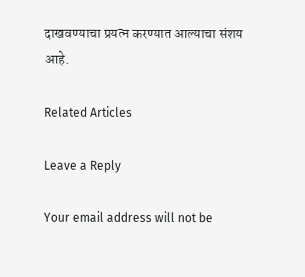दाखवण्याचा प्रयत्न करण्यात आल्याचा संशय आहे.

Related Articles

Leave a Reply

Your email address will not be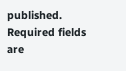published. Required fields are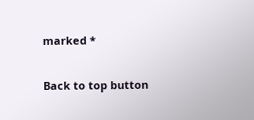marked *

Back to top button